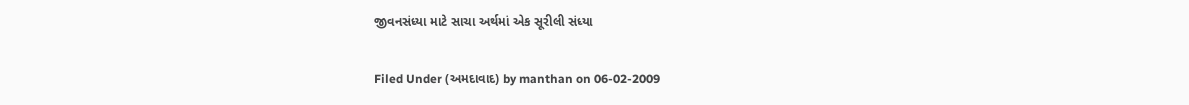જીવનસંધ્યા માટે સાચા અર્થમાં એક સૂરીલી સંધ્યા

Filed Under (અમદાવાદ) by manthan on 06-02-2009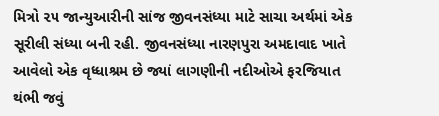મિત્રો ૨૫ જાન્યુઆરીની સાંજ જીવનસંધ્યા માટે સાચા અર્થમાં એક સૂરીલી સંધ્યા બની રહી. જીવનસંધ્યા નારણપુરા અમદાવાદ ખાતે આવેલો એક વૃધ્ધાશ્રમ છે જ્યાં લાગણીની નદીઓએ ફરજિયાત થંભી જવું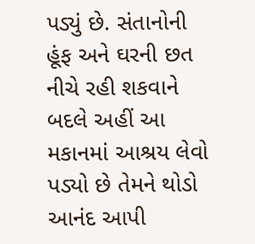પડ્યું છે. સંતાનોની હૂંફ અને ઘરની છત નીચે રહી શકવાને બદલે અહીં આ મકાનમાં આશ્રય લેવો પડ્યો છે તેમને થોડો આનંદ આપી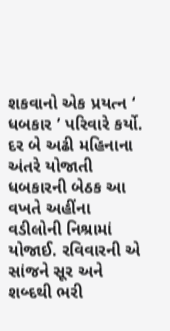શકવાનો એક પ્રયત્ન ‘ ધબકાર ’ પરિવારે કર્યો. દર બે અઢી મહિનાના અંતરે યોજાતી ધબકારની બેઠક આ વખતે અહીંના વડીલોની નિશ્રામાં યોજાઈ. રવિવારની એ સાંજને સૂર અને શબ્દથી ભરી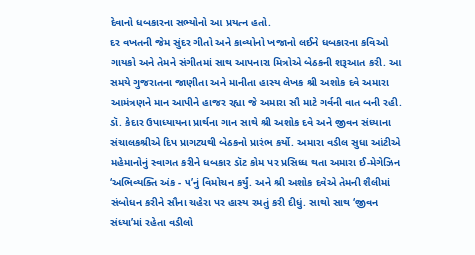દેવાનો ધબકારના સભ્યોનો આ પ્રયત્ન હતો.
દર વખતની જેમ સુંદર ગીતો અને કાવ્યોનો ખજાનો લઈને ધબકારના કવિઓ ગાયકો અને તેમને સંગીતમાં સાથ આપનારા મિત્રોએ બેઠકની શરૂઆત કરી. આ સમયે ગુજરાતના જાણીતા અને માનીતા હાસ્ય લેખક શ્રી અશોક દવે અમારા આમંત્રણને માન આપીને હાજર રહ્યા જે અમારા સૌ માટે ગર્વની વાત બની રહી.
ડૉ. કેદાર ઉપાધ્યાયના પ્રાર્થના ગાન સાથે શ્રી અશોક દવે અને જીવન સંધ્યાના સંચાલકશ્રીએ દિપ પ્રાગટ્યથી બેઠકનો પ્રારંભ કર્યો. અમારા વડીલ સુધા આંટીએ મહેમાનોનું સ્વાગત કરીને ધબકાર ડૉટ કોમ પર પ્રસિધ્ધ થતા અમારા ઈ-મેગેઝિન ‘અભિવ્યક્તિ અંક - ૫’નું વિમોચન કર્યું. અને શ્રી અશોક દવેએ તેમની શૈલીમાં સંબોધન કરીને સૌના ચહેરા પર હાસ્ય રમતું કરી દીધું. સાથો સાથ ‘જીવન સંધ્યા’માં રહેતા વડીલો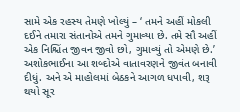સામે એક રહસ્ય તેમણે ખોલ્યું – ‘ તમને અહીં મોકલી દઈને તમારા સંતાનોએ તમને ગુમાવ્યા છે. તમે સૌ અહીં એક નિશ્ચિંત જીવન જીવો છો, ગુમાવ્યું તો એમણે છે.’ અશોકભાઈના આ શબ્દોએ વાતાવરણને જીવંત બનાવી દીધું. અને એ માહોલમાં બેઠકને આગળ ધપાવી, શરૂ થયો સૂર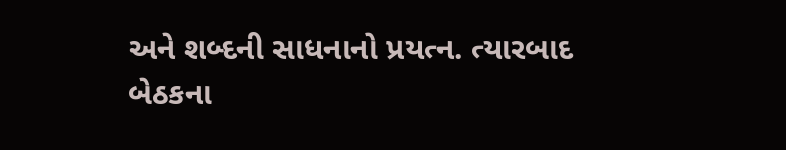અને શબ્દની સાધનાનો પ્રયત્ન. ત્યારબાદ બેઠકના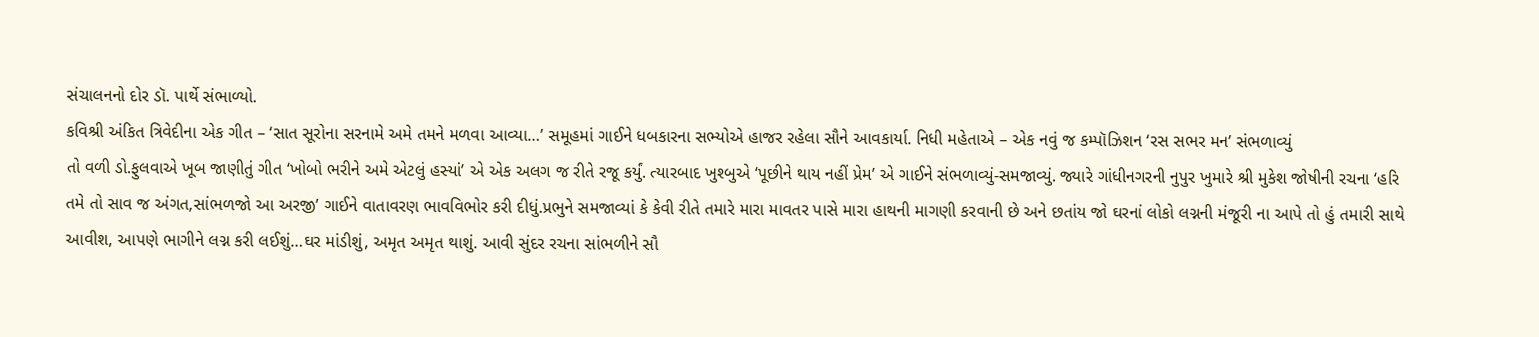સંચાલનનો દોર ડૉ. પાર્થે સંભાળ્યો.
કવિશ્રી અંકિત ત્રિવેદીના એક ગીત – ‘સાત સૂરોના સરનામે અમે તમને મળવા આવ્યા…’ સમૂહમાં ગાઈને ધબકારના સભ્યોએ હાજર રહેલા સૌને આવકાર્યા. નિધી મહેતાએ – એક નવું જ કમ્પૉઝિશન ‘રસ સભર મન’ સંભળાવ્યું
તો વળી ડો.ફુલવાએ ખૂબ જાણીતું ગીત ‘ખોબો ભરીને અમે એટલું હસ્યાં’ એ એક અલગ જ રીતે રજૂ કર્યું. ત્યારબાદ ખુશ્બુએ ‘પૂછીને થાય નહીં પ્રેમ’ એ ગાઈને સંભળાવ્યું-સમજાવ્યું. જ્યારે ગાંધીનગરની નુપુર ખુમારે શ્રી મુકેશ જોષીની રચના ‘હરિ તમે તો સાવ જ અંગત,સાંભળજો આ અરજી’ ગાઈને વાતાવરણ ભાવવિભોર કરી દીધું.પ્રભુને સમજાવ્યાં કે કેવી રીતે તમારે મારા માવતર પાસે મારા હાથની માગણી કરવાની છે અને છતાંય જો ઘરનાં લોકો લગ્નની મંજૂરી ના આપે તો હું તમારી સાથે આવીશ, આપણે ભાગીને લગ્ન કરી લઈશું…ઘર માંડીશું, અમૃત અમૃત થાશું. આવી સુંદર રચના સાંભળીને સૌ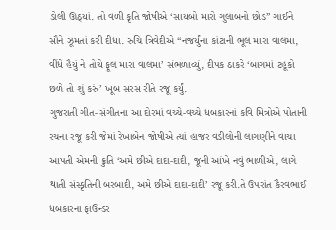ડોલી ઊઠ્યાં. તો વળી કૃતિ જોષીએ ‘સાયબો મારો ગુલાબનો છોડ” ગાઈને સૌને ઝૂમતાં કરી દીધા. રુચિ ત્રિવેદીએ “નજર્યુંના કાંટાની ભૂલ મારા વાલમા, વીંધે હૈયું ને તોયે ફૂલ મારા વાલમા’ સંભળાવ્યું, દીપક ઠાકરે ‘બાગમાં ટહૂકો છળે તો શું કરું’ ખૂબ સરસ રીતે રજૂ કર્યું.
ગુજરાતી ગીત-સંગીતના આ દોરમાં વચ્ચે-વચ્ચે ધબકારનાં કવિ મિત્રોએ પોતાની રચના રજૂ કરી જેમાં રેખાબેન જોષીએ ત્યાં હાજર વડીલોની લાગણીને વાચા આપતી એમની ક્રુતિ ‘અમે છીએ દાદા-દાદી, જૂની આંખે નવું ભાળીએ, લાગે થાતી સંસ્કૃતિની બરબાદી, અમે છીએ દાદા-દાદી’ રજૂ કરી.તે ઉપરાંત કૈરવભાઈ ધબકારના ફાઉન્ડર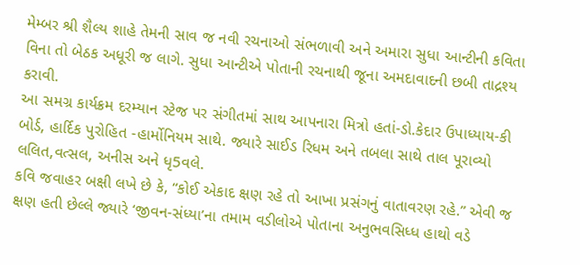મેમ્બર શ્રી શૈલ્ય શાહે તેમની સાવ જ નવી રચનાઓ સંભળાવી અને અમારા સુધા આન્ટીની કવિતા વિના તો બેઠક અધૂરી જ લાગે. સુધા આન્ટીએ પોતાની રચનાથી જૂના અમદાવાદની છબી તાદ્રશ્ય કરાવી.
આ સમગ્ર કાર્યક્રમ દરમ્યાન સ્ટેજ પર સંગીતમાં સાથ આપનારા મિત્રો હતાં-ડો.કેદાર ઉપાધ્યાય-કી બોર્ડ, હાર્દિક પુરોહિત -હાર્મોનિયમ સાથે. જ્યારે સાઈડ રિધમ અને તબલા સાથે તાલ પૂરાવ્યો લલિત,વત્સલ, અનીસ અને ધૃ5વલે.
કવિ જવાહર બક્ષી લખે છે કે, “કોઈ એકાદ ક્ષણ રહે તો આખા પ્રસંગનું વાતાવરણ રહે.” એવી જ ક્ષણ હતી છેલ્લે જ્યારે ‘જીવન-સંધ્યા’ના તમામ વડીલોએ પોતાના અનુભવસિધ્ધ હાથો વડે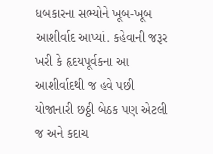ધબકારના સભ્યોને ખૂબ-ખૂબ આશીર્વાદ આપ્યાં. કહેવાની જરૂર ખરી કે હૃદયપૂર્વકના આ આશીર્વાદથી જ હવે પછી યોજાનારી છઠ્ઠી બેઠક પણ એટલી જ અને કદાચ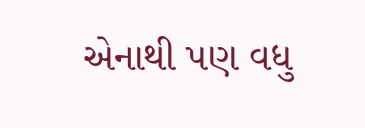એનાથી પણ વધુ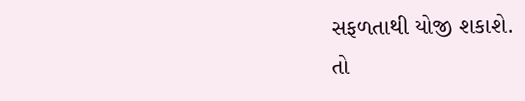સફળતાથી યોજી શકાશે.
તો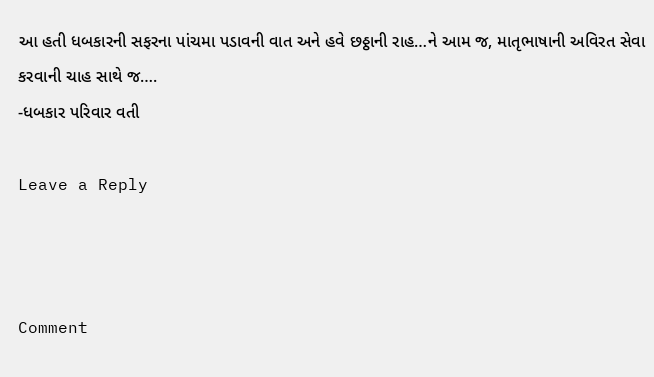આ હતી ધબકારની સફરના પાંચમા પડાવની વાત અને હવે છઠ્ઠાની રાહ…ને આમ જ, માતૃભાષાની અવિરત સેવા કરવાની ચાહ સાથે જ….
-ધબકાર પરિવાર વતી

Leave a Reply



Comment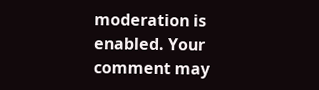moderation is enabled. Your comment may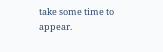take some time to appear.